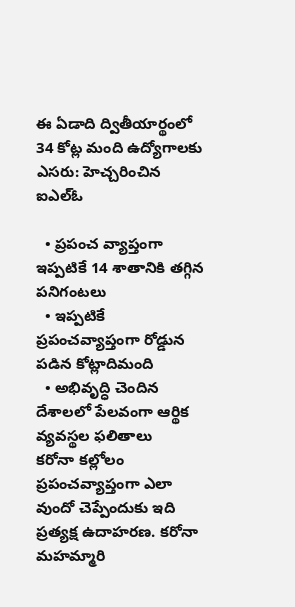ఈ ఏడాది ద్వితీయార్థంలో 34 కోట్ల మంది ఉద్యోగాలకు ఎసరు: హెచ్చరించిన ఐఎల్ఓ

  • ప్రపంచ వ్యాప్తంగా ఇప్పటికే 14 శాతానికి తగ్గిన పనిగంటలు
  • ఇప్పటికే ప్రపంచవ్యాప్తంగా రోడ్డున పడిన కోట్లాదిమంది
  • అభివృద్ధి చెందిన దేశాలలో పేలవంగా ఆర్థిక వ్యవస్థల ఫలితాలు
కరోనా కల్లోలం ప్రపంచవ్యాప్తంగా ఎలా వుందో చెప్పేందుకు ఇది ప్రత్యక్ష ఉదాహరణ. కరోనా మహమ్మారి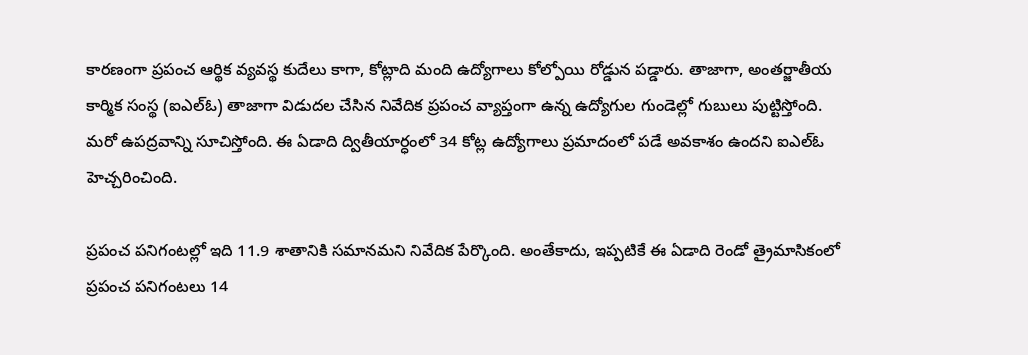కారణంగా ప్రపంచ ఆర్థిక వ్యవస్థ కుదేలు కాగా, కోట్లాది మంది ఉద్యోగాలు కోల్పోయి రోడ్డున పడ్డారు. తాజాగా, అంతర్జాతీయ కార్మిక సంస్థ (ఐఎల్ఓ) తాజాగా విడుదల చేసిన నివేదిక ప్రపంచ వ్యాప్తంగా ఉన్న ఉద్యోగుల గుండెల్లో గుబులు పుట్టిస్తోంది. మరో ఉపద్రవాన్ని సూచిస్తోంది. ఈ ఏడాది ద్వితీయార్ధంలో 34 కోట్ల ఉద్యోగాలు ప్రమాదంలో పడే అవకాశం ఉందని ఐఎల్ఓ హెచ్చరించింది.

ప్రపంచ పనిగంటల్లో ఇది 11.9 శాతానికి సమానమని నివేదిక పేర్కొంది. అంతేకాదు, ఇప్పటికే ఈ ఏడాది రెండో త్రైమాసికంలో ప్రపంచ పనిగంటలు 14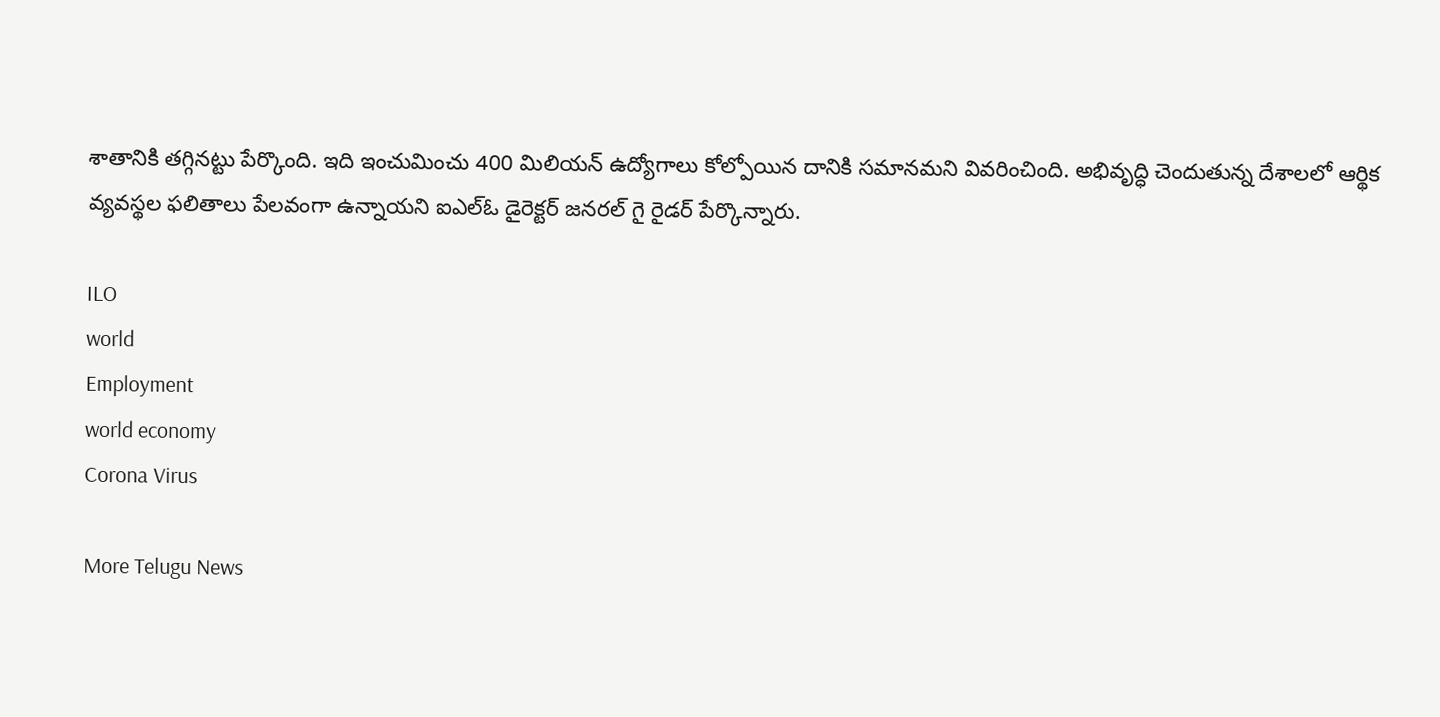శాతానికి తగ్గినట్టు పేర్కొంది. ఇది ఇంచుమించు 400 మిలియన్ ఉద్యోగాలు కోల్పోయిన దానికి సమానమని వివరించింది. అభివృద్ధి చెందుతున్న దేశాలలో ఆర్థిక వ్యవస్థల ఫలితాలు పేలవంగా ఉన్నాయని ఐఎల్ఓ డైరెక్టర్ జనరల్ గై రైడర్ పేర్కొన్నారు.

ILO
world
Employment
world economy
Corona Virus

More Telugu News